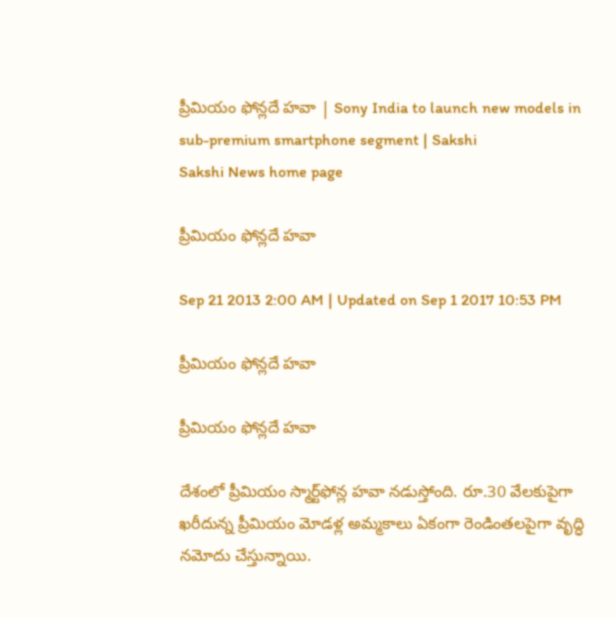ప్రీమియం ఫోన్లదే హవా | Sony India to launch new models in sub-premium smartphone segment | Sakshi
Sakshi News home page

ప్రీమియం ఫోన్లదే హవా

Sep 21 2013 2:00 AM | Updated on Sep 1 2017 10:53 PM

ప్రీమియం ఫోన్లదే హవా

ప్రీమియం ఫోన్లదే హవా

దేశంలో ప్రీమియం స్మార్ట్‌ఫోన్ల హవా నడుస్తోంది. రూ.30 వేలకుపైగా ఖరీదున్న ప్రీమియం మోడళ్ల అమ్మకాలు ఏకంగా రెండింతలపైగా వృద్ధి నమోదు చేస్తున్నాయి.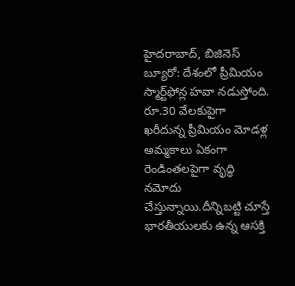హైదరాబాద్, బిజినెస్ బ్యూరో: దేశంలో ప్రీమియం స్మార్ట్‌ఫోన్ల హవా నడుస్తోంది. రూ.30 వేలకుపైగా ఖరీదున్న ప్రీమియం మోడళ్ల అమ్మకాలు ఏకంగా రెండింతలపైగా వృద్ధి నమోదు చేస్తున్నాయి.దీన్నిబట్టి చూస్తే భారతీయులకు ఉన్న ఆసక్తి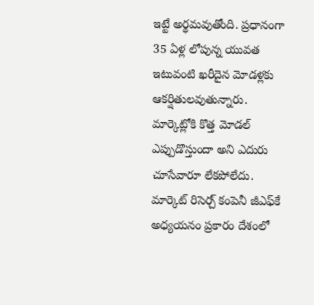ఇట్టే అర్థమవుతోంది. ప్రధానంగా 35 ఏళ్ల లోపున్న యువత ఇటువంటి ఖరీదైన మోడళ్లకు ఆకర్షితులవుతున్నారు. మార్కెట్లోకి కొత్త మోడల్ ఎప్పుడొస్తుందా అని ఎదురు చూసేవారూ లేకపోలేదు. మార్కెట్ రిసెర్చ్ కంపెనీ జీఎఫ్‌కే అధ్యయనం ప్రకారం దేశంలో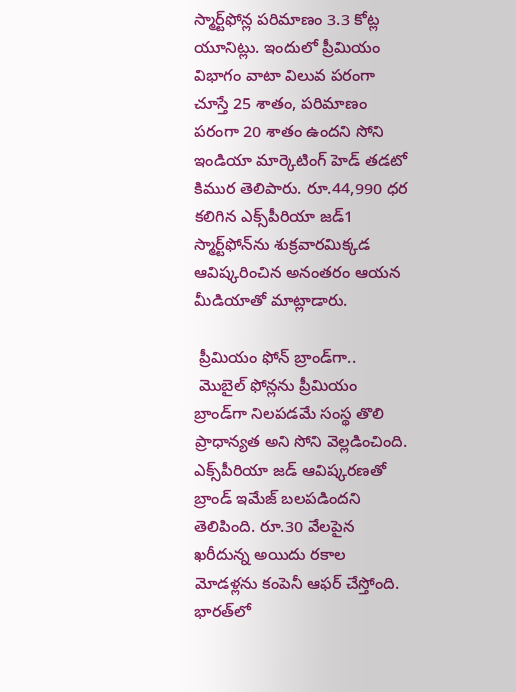స్మార్ట్‌ఫోన్ల పరిమాణం 3.3 కోట్ల యూనిట్లు. ఇందులో ప్రీమియం విభాగం వాటా విలువ పరంగా చూస్తే 25 శాతం, పరిమాణం పరంగా 20 శాతం ఉందని సోని ఇండియా మార్కెటింగ్ హెడ్ తడటో కిముర తెలిపారు. రూ.44,990 ధర కలిగిన ఎక్స్‌పీరియా జడ్1 స్మార్ట్‌ఫోన్‌ను శుక్రవారమిక్కడ ఆవిష్కరించిన అనంతరం ఆయన మీడియాతో మాట్లాడారు.

 ప్రీమియం ఫోన్ బ్రాండ్‌గా..
 మొబైల్ ఫోన్లను ప్రీమియం బ్రాండ్‌గా నిలపడమే సంస్థ తొలి ప్రాధాన్యత అని సోని వెల్లడించింది. ఎక్స్‌పీరియా జడ్ ఆవిష్కరణతో బ్రాండ్ ఇమేజ్ బలపడిందని తెలిపింది. రూ.30 వేలపైన ఖరీదున్న అయిదు రకాల మోడళ్లను కంపెనీ ఆఫర్ చేస్తోంది. భారత్‌లో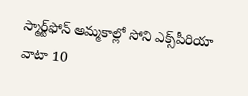స్మార్ట్‌ఫోన్ అమ్మకాల్లో సోని ఎక్స్‌పీరియా వాటా 10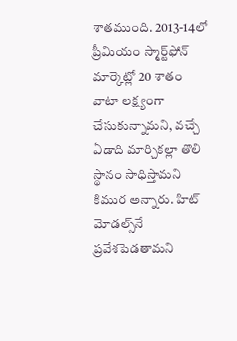శాతముంది. 2013-14లో ప్రీమియం స్మార్ట్‌ఫోన్ మార్కెట్లో 20 శాతం వాటా లక్ష్యంగా చేసుకున్నామని, వచ్చే ఏడాది మార్చికల్లా తొలి స్థానం సాధిస్తామని కిముర అన్నారు. హిట్ మోడల్స్‌నే ప్రవేశపెడతామని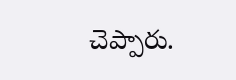చెప్పారు.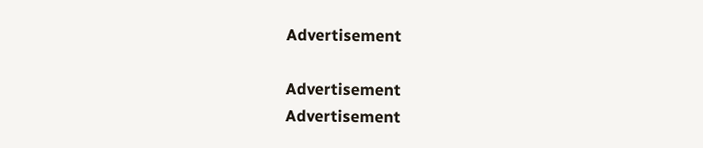Advertisement

Advertisement
Advertisement